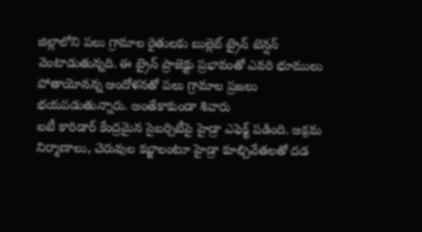జిల్లాలోని పలు గ్రామాల రైతులకు బుల్లెట్ ట్రైన్ టెన్షన్ వెంటాడుతున్నది. ఈ ట్రైన్ ప్రాజెక్టు ప్రభావంతో ఎవరి భూములు పోతాయోనన్న ఆందోళనతో పలు గ్రామాల ప్రజలు భయపడుతున్నారు. అంతేకాకుండా శివారు
ఐటీ కారిడార్ కేంద్రమైన సైబర్సిటీపై హైడ్రా ఎఫెక్ట్ పడింది. అక్రమ నిర్మాణాలు, చెరువుల కబ్జాలంటూ హైడ్రా కూల్చివేతలతో దడ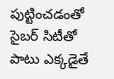పుట్టించడంతో సైబర్ సిటీతో పాటు ఎక్కడైతే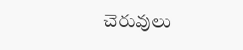చెరువులు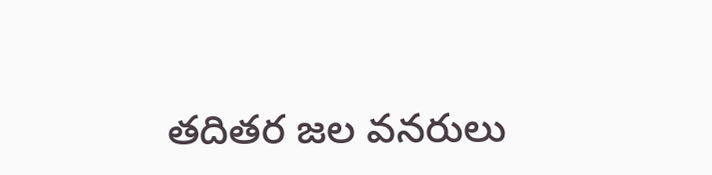తదితర జల వనరులు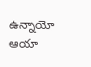ఉన్నాయో ఆయా